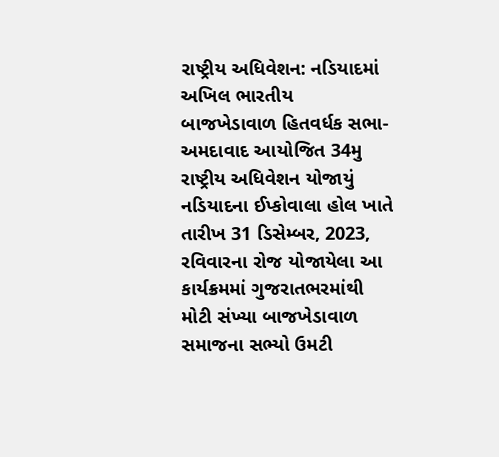રાષ્ટ્રીય અધિવેશન: નડિયાદમાં અખિલ ભારતીય બાજખેડાવાળ હિતવર્ધક સભા-અમદાવાદ આયોજિત 34મુ રાષ્ટ્રીય અધિવેશન યોજાયું
નડિયાદના ઈપ્કોવાલા હોલ ખાતે તારીખ 31 ડિસેમ્બર, 2023, રવિવારના રોજ યોજાયેલા આ કાર્યક્રમમાં ગુજરાતભરમાંથી મોટી સંખ્યા બાજખેડાવાળ સમાજના સભ્યો ઉમટી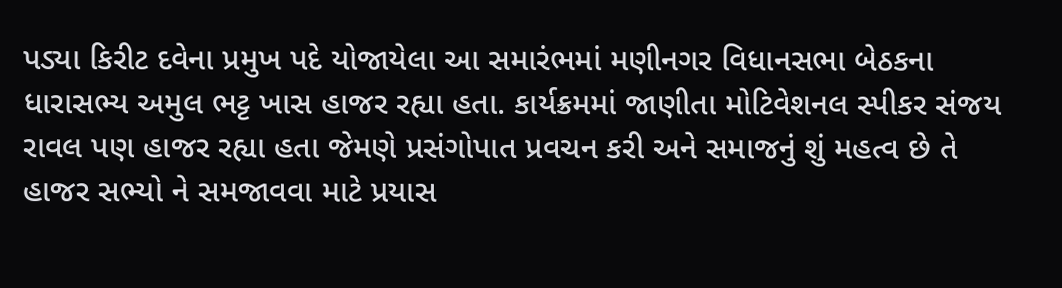પડ્યા કિરીટ દવેના પ્રમુખ પદે યોજાયેલા આ સમારંભમાં મણીનગર વિધાનસભા બેઠકના ધારાસભ્ય અમુલ ભટ્ટ ખાસ હાજર રહ્યા હતા. કાર્યક્રમમાં જાણીતા મોટિવેશનલ સ્પીકર સંજય રાવલ પણ હાજર રહ્યા હતા જેમણે પ્રસંગોપાત પ્રવચન કરી અને સમાજનું શું મહત્વ છે તે હાજર સભ્યો ને સમજાવવા માટે પ્રયાસ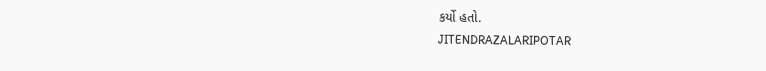કર્યો હતો.
JITENDRAZALARIPOTAR